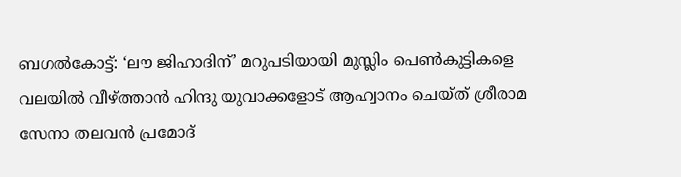ബഗൽകോട്ട്: ‘ലൗ ജിഹാദിന്’ മറുപടിയായി മുസ്ലിം പെൺകുട്ടികളെ വലയിൽ വീഴ്ത്താൻ ഹിന്ദു യുവാക്കളോട് ആഹ്വാനം ചെയ്ത് ശ്രീരാമ സേനാ തലവൻ പ്രമോദ്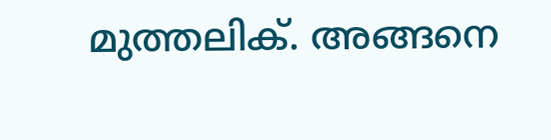മുത്തലിക്. അങ്ങനെ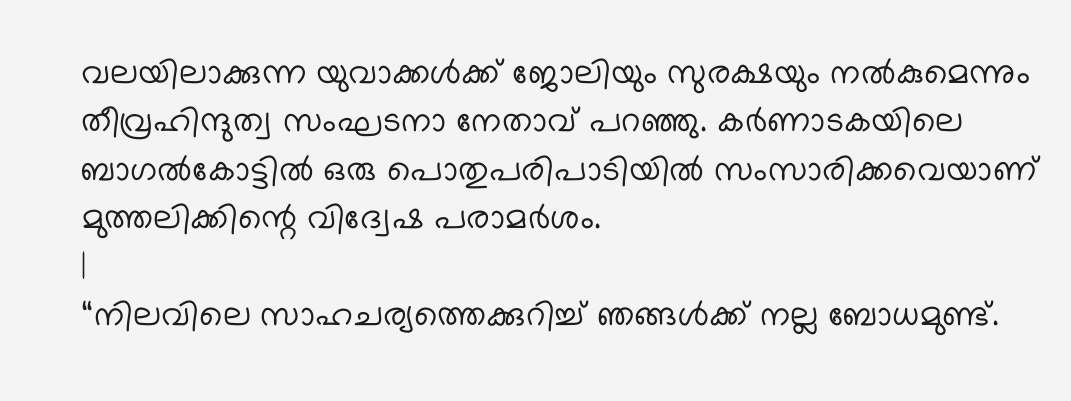വലയിലാക്കുന്ന യുവാക്കൾക്ക് ജോലിയും സുരക്ഷയും നൽകുമെന്നും തീവ്രഹിന്ദുത്വ സംഘടനാ നേതാവ് പറഞ്ഞു. കർണാടകയിലെ ബാഗൽകോട്ടിൽ ഒരു പൊതുപരിപാടിയിൽ സംസാരിക്കവെയാണ് മുത്തലിക്കിന്റെ വിദ്വേഷ പരാമർശം.
|
“നിലവിലെ സാഹചര്യത്തെക്കുറിച്ച് ഞങ്ങൾക്ക് നല്ല ബോധമുണ്ട്.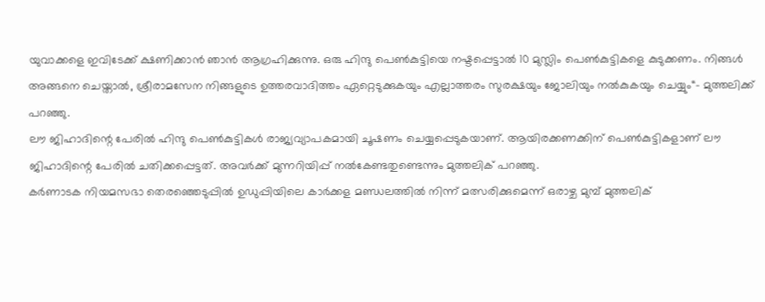യുവാക്കളെ ഇവിടേക്ക് ക്ഷണിക്കാൻ ഞാൻ ആഗ്രഹിക്കുന്നു. ഒരു ഹിന്ദു പെൺകുട്ടിയെ നഷ്ടപ്പെട്ടാൽ 10 മുസ്ലിം പെൺകുട്ടികളെ കുടുക്കണം. നിങ്ങൾ അങ്ങനെ ചെയ്താൽ, ശ്രീരാമസേന നിങ്ങളുടെ ഉത്തരവാദിത്തം ഏറ്റെടുക്കുകയും എല്ലാത്തരം സുരക്ഷയും ജോലിയും നൽകുകയും ചെയ്യും“- മുത്തലിക്ക് പറഞ്ഞു.
ലൗ ജിഹാദിന്റെ പേരിൽ ഹിന്ദു പെൺകുട്ടികൾ രാജ്യവ്യാപകമായി ചൂഷണം ചെയ്യപ്പെടുകയാണ്. ആയിരക്കണക്കിന് പെൺകുട്ടികളാണ് ലൗ ജിഹാദിന്റെ പേരിൽ ചതിക്കപ്പെട്ടത്. അവർക്ക് മുന്നറിയിപ്പ് നൽകേണ്ടതുണ്ടെന്നും മുത്തലിക് പറഞ്ഞു.
കർണാടക നിയമസഭാ തെരഞ്ഞെടുപ്പിൽ ഉഡുപ്പിയിലെ കാർക്കള മണ്ഡലത്തിൽ നിന്ന് മത്സരിക്കുമെന്ന് ഒരാഴ്ച മുമ്പ് മുത്തലിക്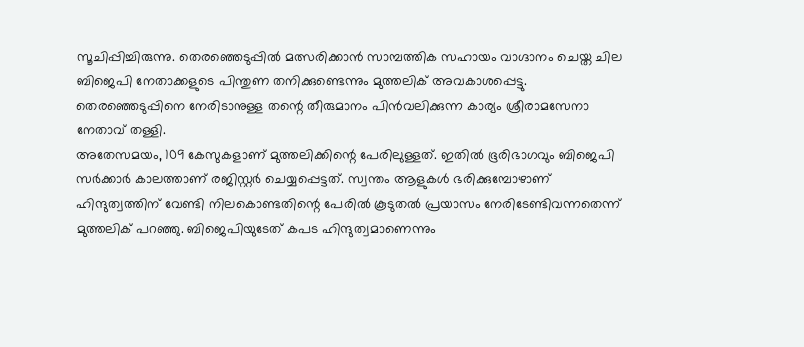സൂചിപ്പിച്ചിരുന്നു. തെരഞ്ഞെടുപ്പിൽ മത്സരിക്കാൻ സാമ്പത്തിക സഹായം വാഗ്ദാനം ചെയ്ത ചില ബിജെപി നേതാക്കളുടെ പിന്തുണ തനിക്കുണ്ടെന്നും മുത്തലിക് അവകാശപ്പെട്ടു. തെരഞ്ഞെടുപ്പിനെ നേരിടാനുള്ള തന്റെ തീരുമാനം പിൻവലിക്കുന്ന കാര്യം ശ്രീരാമസേനാ നേതാവ് തള്ളി.
അതേസമയം, 109 കേസുകളാണ് മുത്തലിക്കിന്റെ പേരിലുള്ളത്. ഇതിൽ ഭൂരിഭാഗവും ബിജെപി സർക്കാർ കാലത്താണ് രജിസ്റ്റർ ചെയ്യപ്പെട്ടത്. സ്വന്തം ആളുകൾ ഭരിക്കുമ്പോഴാണ് ഹിന്ദുത്വത്തിന് വേണ്ടി നിലകൊണ്ടതിന്റെ പേരിൽ കൂടുതൽ പ്രയാസം നേരിടേണ്ടിവന്നതെന്ന് മുത്തലിക് പറഞ്ഞു. ബിജെപിയുടേത് കപട ഹിന്ദുത്വമാണെന്നും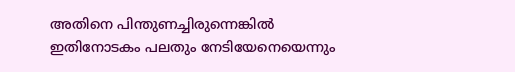അതിനെ പിന്തുണച്ചിരുന്നെങ്കിൽ ഇതിനോടകം പലതും നേടിയേനെയെന്നും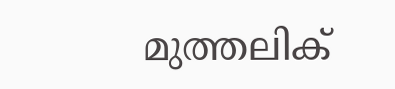മുത്തലിക്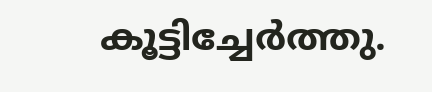കൂട്ടിച്ചേർത്തു.